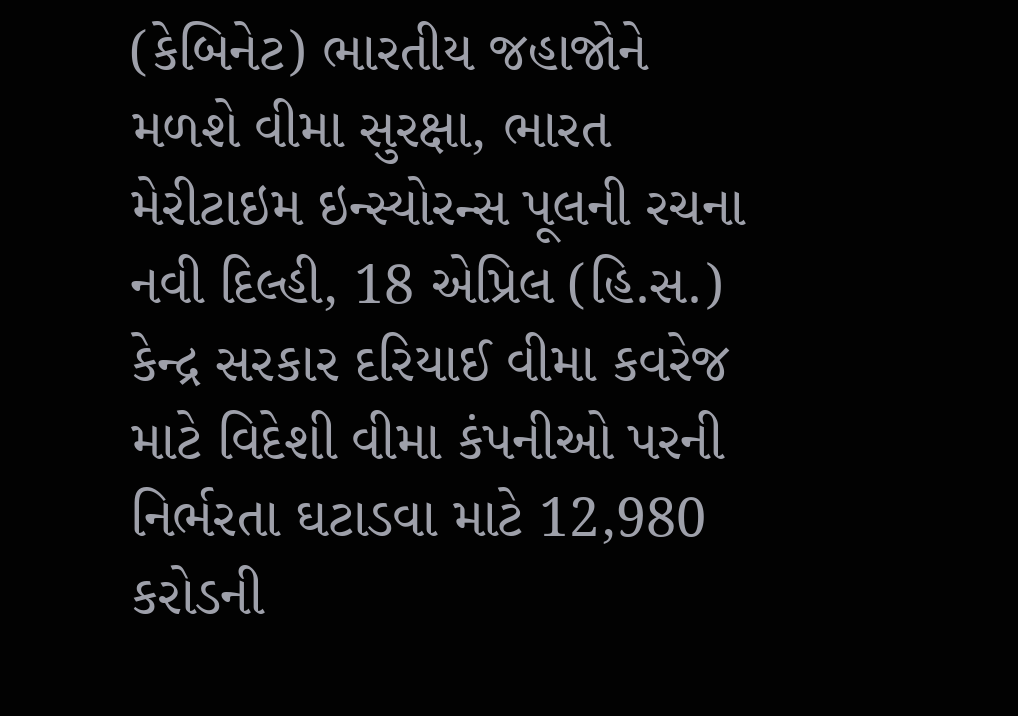(કેબિનેટ) ભારતીય જહાજોને મળશે વીમા સુરક્ષા, ભારત મેરીટાઇમ ઇન્સ્યોરન્સ પૂલની રચના
નવી દિલ્હી, 18 એપ્રિલ (હિ.સ.) કેન્દ્ર સરકાર દરિયાઈ વીમા કવરેજ માટે વિદેશી વીમા કંપનીઓ પરની નિર્ભરતા ઘટાડવા માટે 12,980 કરોડની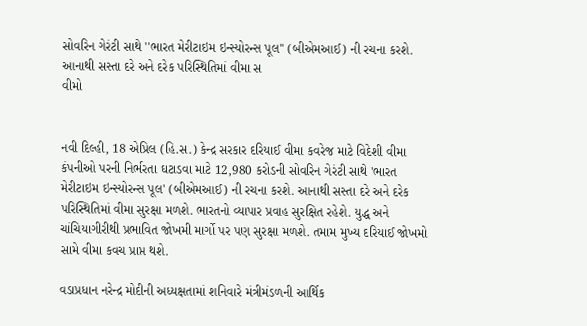સોવરિન ગેરંટી સાથે ''ભારત મેરીટાઇમ ઇન્સ્યોરન્સ પૂલ'' (બીએમઆઈ) ની રચના કરશે. આનાથી સસ્તા દરે અને દરેક પરિસ્થિતિમાં વીમા સ
વીમો


નવી દિલ્હી, 18 એપ્રિલ (હિ.સ.) કેન્દ્ર સરકાર દરિયાઈ વીમા કવરેજ માટે વિદેશી વીમા કંપનીઓ પરની નિર્ભરતા ઘટાડવા માટે 12,980 કરોડની સોવરિન ગેરંટી સાથે 'ભારત મેરીટાઇમ ઇન્સ્યોરન્સ પૂલ' (બીએમઆઈ) ની રચના કરશે. આનાથી સસ્તા દરે અને દરેક પરિસ્થિતિમાં વીમા સુરક્ષા મળશે. ભારતનો વ્યાપાર પ્રવાહ સુરક્ષિત રહેશે. યુદ્ધ અને ચાંચિયાગીરીથી પ્રભાવિત જોખમી માર્ગો પર પણ સુરક્ષા મળશે. તમામ મુખ્ય દરિયાઈ જોખમો સામે વીમા કવચ પ્રાપ્ત થશે.

વડાપ્રધાન નરેન્દ્ર મોદીની અધ્યક્ષતામાં શનિવારે મંત્રીમંડળની આર્થિક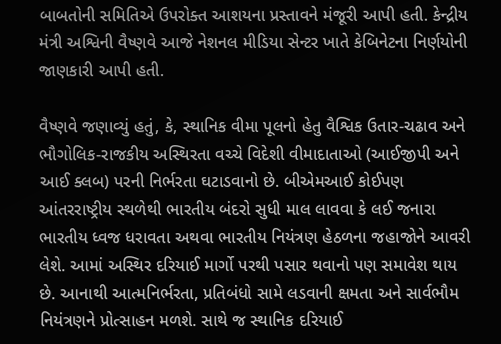બાબતોની સમિતિએ ઉપરોક્ત આશયના પ્રસ્તાવને મંજૂરી આપી હતી. કેન્દ્રીય મંત્રી અશ્વિની વૈષ્ણવે આજે નેશનલ મીડિયા સેન્ટર ખાતે કેબિનેટના નિર્ણયોની જાણકારી આપી હતી.

વૈષ્ણવે જણાવ્યું હતું, કે, સ્થાનિક વીમા પૂલનો હેતુ વૈશ્વિક ઉતાર-ચઢાવ અને ભૌગોલિક-રાજકીય અસ્થિરતા વચ્ચે વિદેશી વીમાદાતાઓ (આઈજીપી અને આઈ ક્લબ) પરની નિર્ભરતા ઘટાડવાનો છે. બીએમઆઈ કોઈપણ આંતરરાષ્ટ્રીય સ્થળેથી ભારતીય બંદરો સુધી માલ લાવવા કે લઈ જનારા ભારતીય ધ્વજ ધરાવતા અથવા ભારતીય નિયંત્રણ હેઠળના જહાજોને આવરી લેશે. આમાં અસ્થિર દરિયાઈ માર્ગો પરથી પસાર થવાનો પણ સમાવેશ થાય છે. આનાથી આત્મનિર્ભરતા, પ્રતિબંધો સામે લડવાની ક્ષમતા અને સાર્વભૌમ નિયંત્રણને પ્રોત્સાહન મળશે. સાથે જ સ્થાનિક દરિયાઈ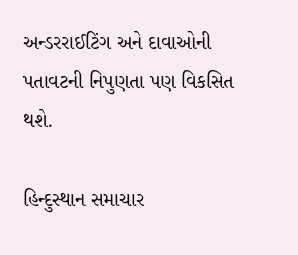અન્ડરરાઈટિંગ અને દાવાઓની પતાવટની નિપુણતા પણ વિકસિત થશે.

હિન્દુસ્થાન સમાચાર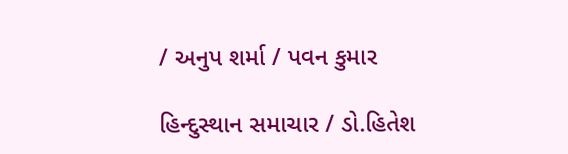/ અનુપ શર્મા / પવન કુમાર

હિન્દુસ્થાન સમાચાર / ડો.હિતેશ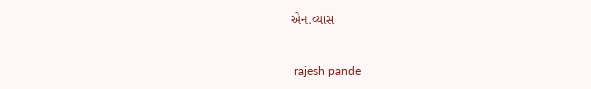એન.વ્યાસ


 rajesh pande